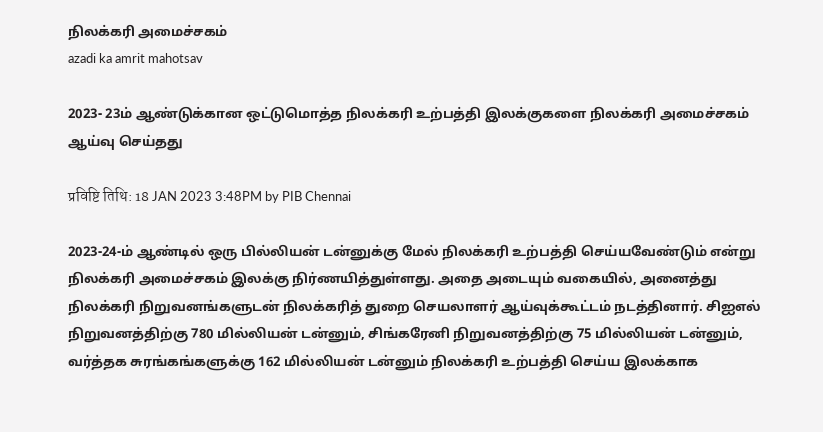நிலக்கரி அமைச்சகம்
azadi ka amrit mahotsav

2023- 23ம் ஆண்டுக்கான ஒட்டுமொத்த நிலக்கரி உற்பத்தி இலக்குகளை நிலக்கரி அமைச்சகம் ஆய்வு செய்தது

प्रविष्टि तिथि: 18 JAN 2023 3:48PM by PIB Chennai

2023-24-ம் ஆண்டில் ஒரு பில்லியன் டன்னுக்கு மேல் நிலக்கரி உற்பத்தி செய்யவேண்டும் என்று நிலக்கரி அமைச்சகம் இலக்கு நிர்ணயித்துள்ளது. அதை அடையும் வகையில், அனைத்து நிலக்கரி நிறுவனங்களுடன் நிலக்கரித் துறை செயலாளர் ஆய்வுக்கூட்டம் நடத்தினார். சிஐஎல் நிறுவனத்திற்கு 780 மில்லியன் டன்னும், சிங்கரேனி நிறுவனத்திற்கு 75 மில்லியன் டன்னும், வர்த்தக சுரங்கங்களுக்கு 162 மில்லியன் டன்னும் நிலக்கரி உற்பத்தி செய்ய இலக்காக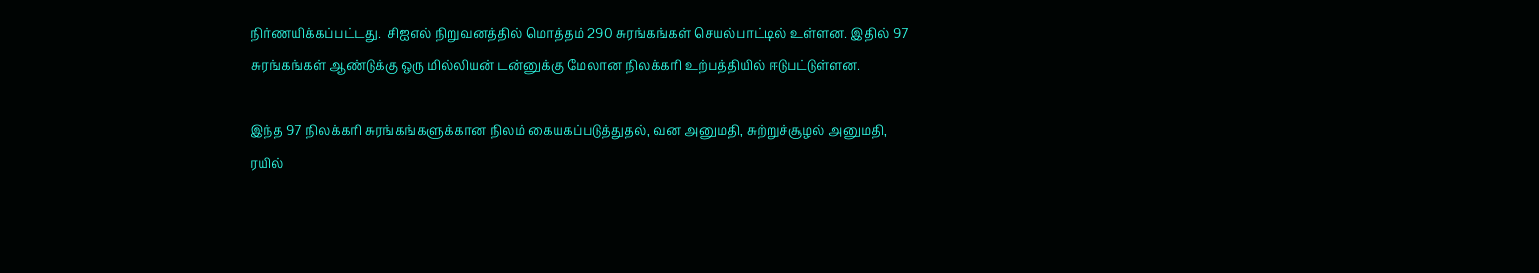நிர்ணயிக்கப்பட்டது.  சிஐஎல் நிறுவனத்தில் மொத்தம் 290 சுரங்கங்கள் செயல்பாட்டில் உள்ளன. இதில் 97 சுரங்கங்கள் ஆண்டுக்கு ஒரு மில்லியன் டன்னுக்கு மேலான நிலக்கரி உற்பத்தியில் ஈடுபட்டுள்ளன.

இந்த 97 நிலக்கரி சுரங்கங்களுக்கான நிலம் கையகப்படுத்துதல், வன அனுமதி, சுற்றுச்சூழல் அனுமதி, ரயில்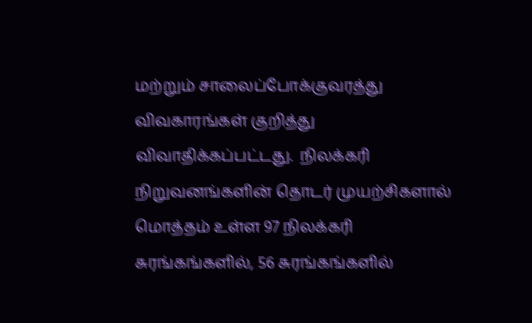மற்றும் சாலைப்போக்குவரத்து விவகாரங்கள் குறித்து விவாதிக்கப்பட்டது.  நிலக்கரி நிறுவனங்களின் தொடர் முயற்சிகளால் மொத்தம் உள்ள 97 நிலக்கரி சுரங்கங்களில், 56 சுரங்கங்களில்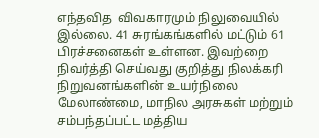எந்தவித  விவகாரமும் நிலுவையில் இல்லை. 41 சுரங்கங்களில் மட்டும் 61 பிரச்சனைகள் உள்ளன. இவற்றை நிவர்த்தி செய்வது குறித்து நிலக்கரி நிறுவனங்களின் உயர்நிலை மேலாண்மை, மாநில அரசுகள் மற்றும் சம்பந்தப்பட்ட மத்திய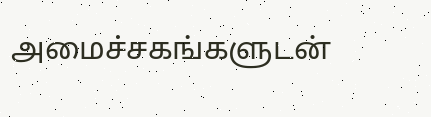அமைச்சகங்களுடன்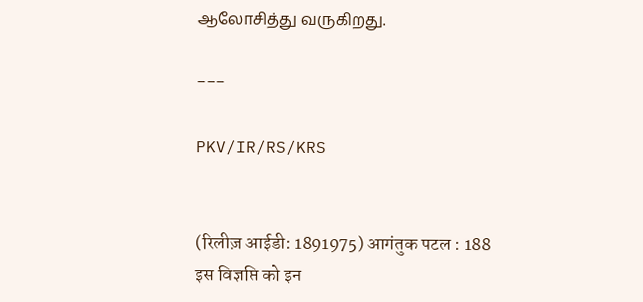ஆலோசித்து வருகிறது.

---

PKV/IR/RS/KRS


(रिलीज़ आईडी: 1891975) आगंतुक पटल : 188
इस विज्ञप्ति को इन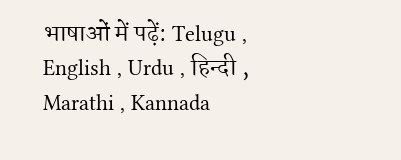भाषाओं में पढ़ें: Telugu , English , Urdu , हिन्दी , Marathi , Kannada